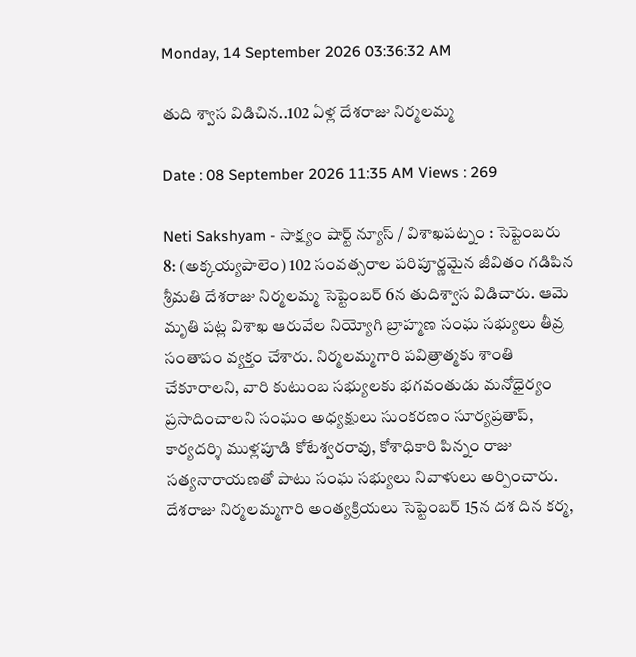Monday, 14 September 2026 03:36:32 AM

తుది శ్వాస విడిచిన..102 ఏళ్ల దేశరాజు నిర్మలమ్మ

Date : 08 September 2026 11:35 AM Views : 269

Neti Sakshyam - సాక్ష్యం షార్ట్ న్యూస్ / విశాఖపట్నం : సెప్టెంబరు 8: (అక్కయ్యపాలెం) 102 సంవత్సరాల పరిపూర్ణమైన జీవితం గడిపిన శ్రీమతి దేశరాజు నిర్మలమ్మ సెప్టెంబర్‌ 6న తుదిశ్వాస విడిచారు. ఆమె మృతి పట్ల విశాఖ ఆరువేల నియ్యోగి బ్రాహ్మణ సంఘ సభ్యులు తీవ్ర సంతాపం వ్యక్తం చేశారు. నిర్మలమ్మగారి పవిత్రాత్మకు శాంతి చేకూరాలని, వారి కుటుంబ సభ్యులకు భగవంతుడు మనోధైర్యం ప్రసాదించాలని సంఘం అధ్యక్షులు సుంకరణం సూర్యప్రతాప్, కార్యదర్శి ముళ్లపూడి కోటేశ్వరరావు, కోశాధికారి పిన్నం రాజు సత్యనారాయణతో పాటు సంఘ సభ్యులు నివాళులు అర్పించారు. దేశరాజు నిర్మలమ్మగారి అంత్యక్రియలు సెప్టెంబర్‌ 15న దశ దిన కర్మ,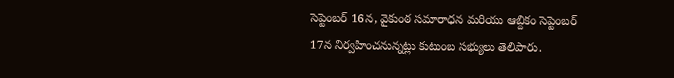సెప్టెంబర్‌ 16న, వైకుంఠ సమారాధన మరియు ఆబ్దికం సెప్టెంబర్‌ 17న నిర్వహించనున్నట్లు కుటుంబ సభ్యులు తెలిపారు.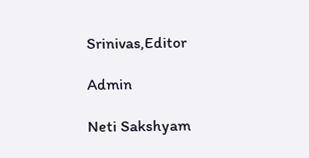Srinivas,Editor

Admin

Neti Sakshyam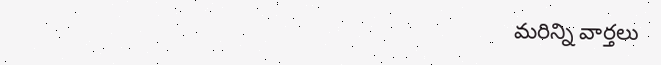మరిన్ని వార్తలు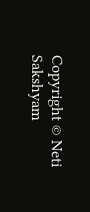Copyright © Neti Sakshyam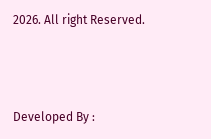2026. All right Reserved.



Developed By :